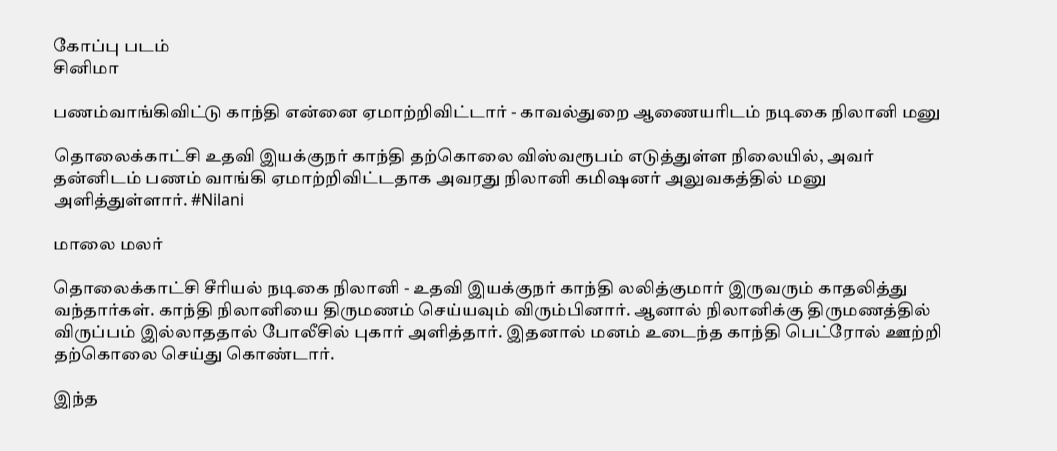கோப்பு படம்
சினிமா

பணம்வாங்கிவிட்டு காந்தி என்னை ஏமாற்றிவிட்டார் - காவல்துறை ஆணையரிடம் நடிகை நிலானி மனு

தொலைக்காட்சி உதவி இயக்குநர் காந்தி தற்கொலை விஸ்வரூபம் எடுத்துள்ள நிலையில், அவர் தன்னிடம் பணம் வாங்கி ஏமாற்றிவிட்டதாக அவரது நிலானி கமிஷனர் அலுவகத்தில் மனு அளித்துள்ளார். #Nilani

மாலை மலர்

தொலைக்காட்சி சீரியல் நடிகை நிலானி - உதவி இயக்குநர் காந்தி லலித்குமார் இருவரும் காதலித்து வந்தார்கள். காந்தி நிலானியை திருமணம் செய்யவும் விரும்பினார். ஆனால் நிலானிக்கு திருமணத்தில் விருப்பம் இல்லாததால் போலீசில் புகார் அளித்தார். இதனால் மனம் உடைந்த காந்தி பெட்ரோல் ஊற்றி தற்கொலை செய்து கொண்டார்.

இந்த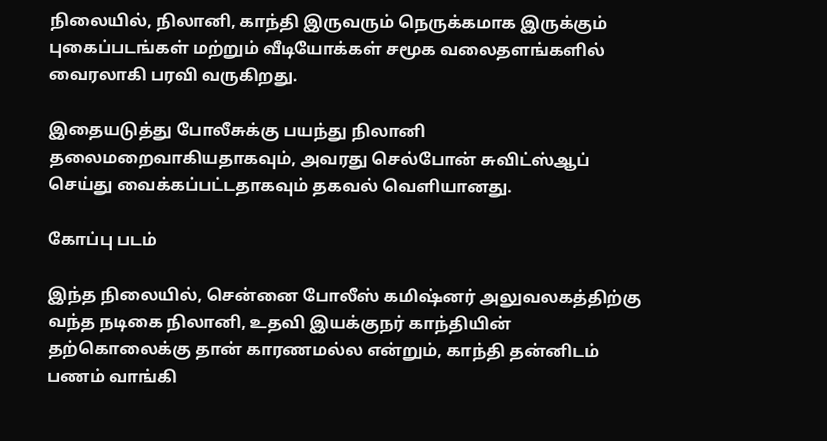நிலையில், நிலானி, காந்தி இருவரும் நெருக்கமாக இருக்கும் புகைப்படங்கள் மற்றும் வீடியோக்கள் சமூக வலைதளங்களில் வைரலாகி பரவி வருகிறது.

இதையடுத்து போலீசுக்கு பயந்து நிலானி தலைமறைவாகியதாகவும், அவரது செல்போன் சுவிட்ஸ்ஆப் செய்து வைக்கப்பட்டதாகவும் தகவல் வெளியானது.

கோப்பு படம்

இந்த நிலையில், சென்னை போலீஸ் கமிஷ்னர் அலுவலகத்திற்கு வந்த நடிகை நிலானி, உதவி இயக்குநர் காந்தியின் தற்கொலைக்கு தான் காரணமல்ல என்றும், காந்தி தன்னிடம் பணம் வாங்கி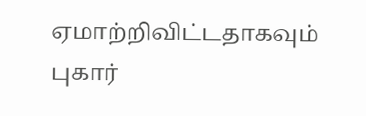ஏமாற்றிவிட்டதாகவும் புகார்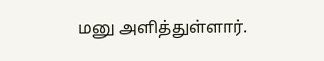மனு அளித்துள்ளார்.